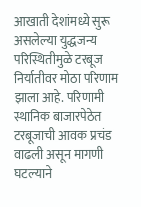आखाती देशांमध्ये सुरू असलेल्या युद्धजन्य परिस्थितीमुळे टरबूज निर्यातीवर मोठा परिणाम झाला आहे. परिणामी स्थानिक बाजारपेठेत टरबूजाची आवक प्रचंड वाढली असून मागणी घटल्याने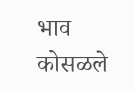भाव कोसळले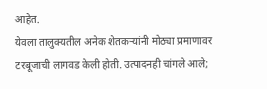आहेत.
येवला तालुक्यतील अनेक शेतकऱ्यांनी मोठ्या प्रमाणावर टरबूजाची लागवड केली होती. उत्पादनही चांगले आले;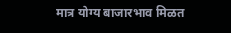मात्र योग्य बाजारभाव मिळत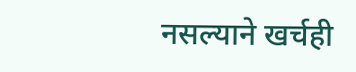नसल्याने खर्चही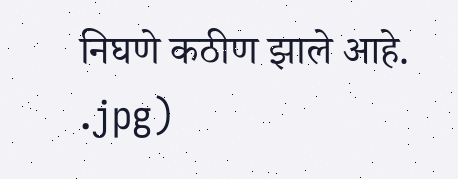निघणे कठीण झाले आहे.
.jpg)